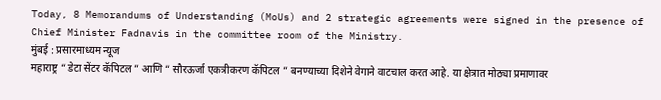Today, 8 Memorandums of Understanding (MoUs) and 2 strategic agreements were signed in the presence of Chief Minister Fadnavis in the committee room of the Ministry.
मुंबई : प्रसारमाध्यम न्यूज
महाराष्ट्र “ डेटा सेंटर कॅपिटल ” आणि “ सौरऊर्जा एकत्रीकरण कॅपिटल ” बनण्याच्या दिशेने वेगाने वाटचाल करत आहे. या क्षेत्रात मोठ्या प्रमाणावर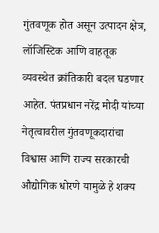गुंतवणूक होत असून उत्पादन क्षेत्र, लॉजिस्टिक आणि वाहतूक व्यवस्थेत क्रांतिकारी बदल घडणार आहेत. पंतप्रधान नरेंद्र मोदी यांच्या नेतृत्वावरील गुंतवणूकदारांचा विश्वास आणि राज्य सरकारची औद्योगिक धोरणे यामुळे हे शक्य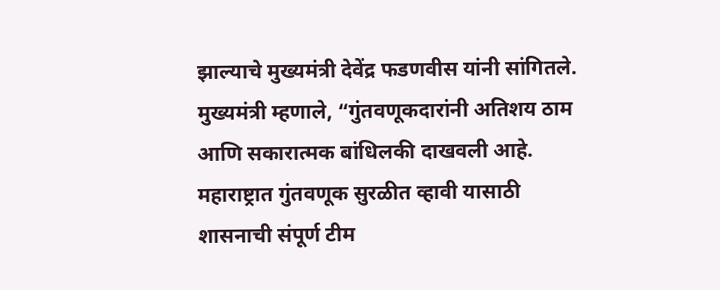झाल्याचे मुख्यमंत्री देवेंद्र फडणवीस यांनी सांगितले.
मुख्यमंत्री म्हणाले, “गुंतवणूकदारांनी अतिशय ठाम आणि सकारात्मक बांधिलकी दाखवली आहे. महाराष्ट्रात गुंतवणूक सुरळीत व्हावी यासाठी शासनाची संपूर्ण टीम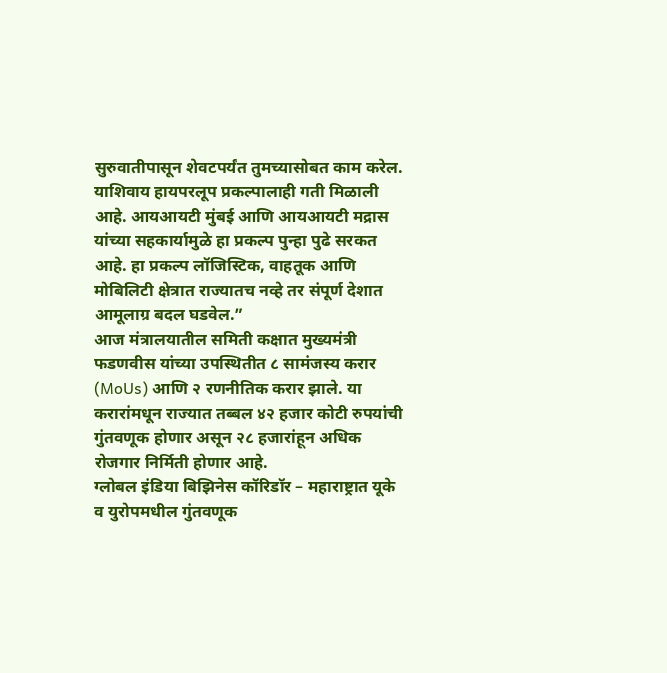सुरुवातीपासून शेवटपर्यंत तुमच्यासोबत काम करेल. याशिवाय हायपरलूप प्रकल्पालाही गती मिळाली आहे. आयआयटी मुंबई आणि आयआयटी मद्रास यांच्या सहकार्यामुळे हा प्रकल्प पुन्हा पुढे सरकत आहे. हा प्रकल्प लॉजिस्टिक, वाहतूक आणि मोबिलिटी क्षेत्रात राज्यातच नव्हे तर संपूर्ण देशात आमूलाग्र बदल घडवेल.”
आज मंत्रालयातील समिती कक्षात मुख्यमंत्री फडणवीस यांच्या उपस्थितीत ८ सामंजस्य करार (MoUs) आणि २ रणनीतिक करार झाले. या करारांमधून राज्यात तब्बल ४२ हजार कोटी रुपयांची गुंतवणूक होणार असून २८ हजारांहून अधिक रोजगार निर्मिती होणार आहे.
ग्लोबल इंडिया बिझिनेस कॉरिडॉर – महाराष्ट्रात यूके व युरोपमधील गुंतवणूक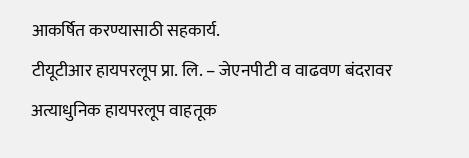आकर्षित करण्यासाठी सहकार्य.
टीयूटीआर हायपरलूप प्रा. लि. – जेएनपीटी व वाढवण बंदरावर अत्याधुनिक हायपरलूप वाहतूक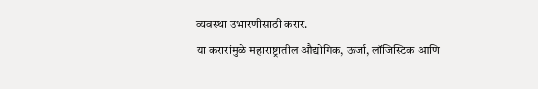व्यवस्था उभारणीसाठी करार.
या करारांमुळे महाराष्ट्रातील औद्योगिक, ऊर्जा, लॉजिस्टिक आणि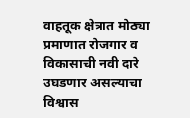वाहतूक क्षेत्रात मोठ्या प्रमाणात रोजगार व विकासाची नवी दारे उघडणार असल्याचा विश्वास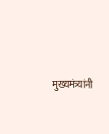मुख्यमंत्र्यांनी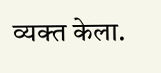व्यक्त केला.